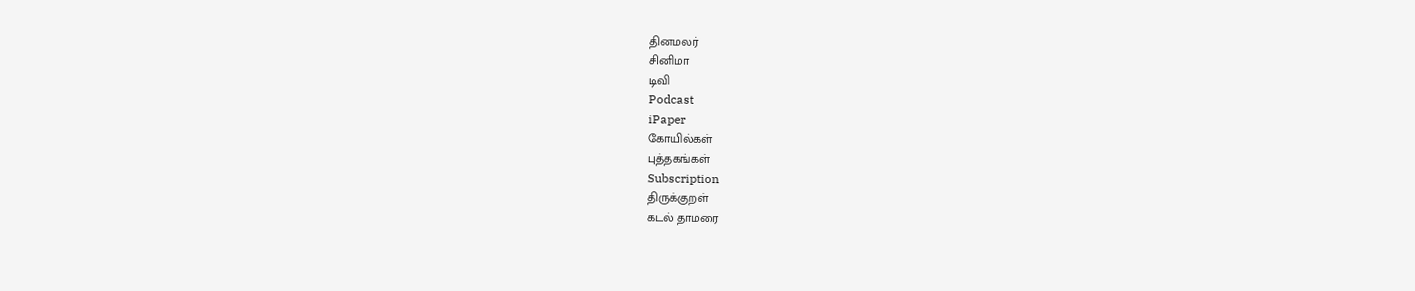தினமலர்
சினிமா
டிவி
Podcast
iPaper
கோயில்கள்
புத்தகங்கள்
Subscription
திருக்குறள்
கடல் தாமரை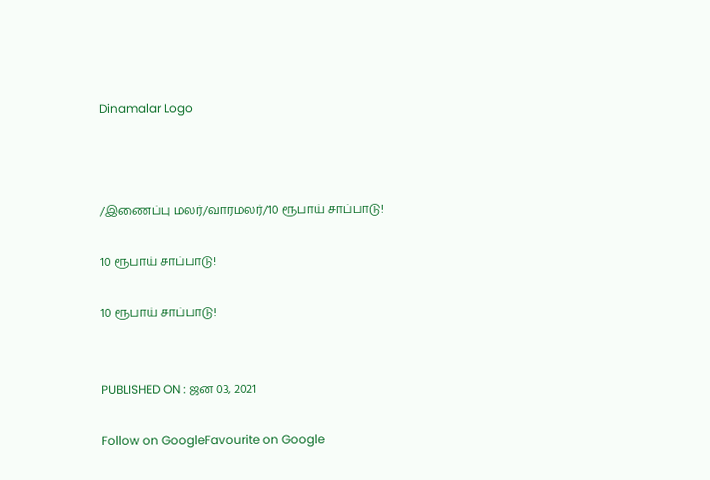Dinamalar Logo



/இணைப்பு மலர்/வாரமலர்/10 ரூபாய் சாப்பாடு!

10 ரூபாய் சாப்பாடு!

10 ரூபாய் சாப்பாடு!


PUBLISHED ON : ஜன 03, 2021

Follow on GoogleFavourite on Google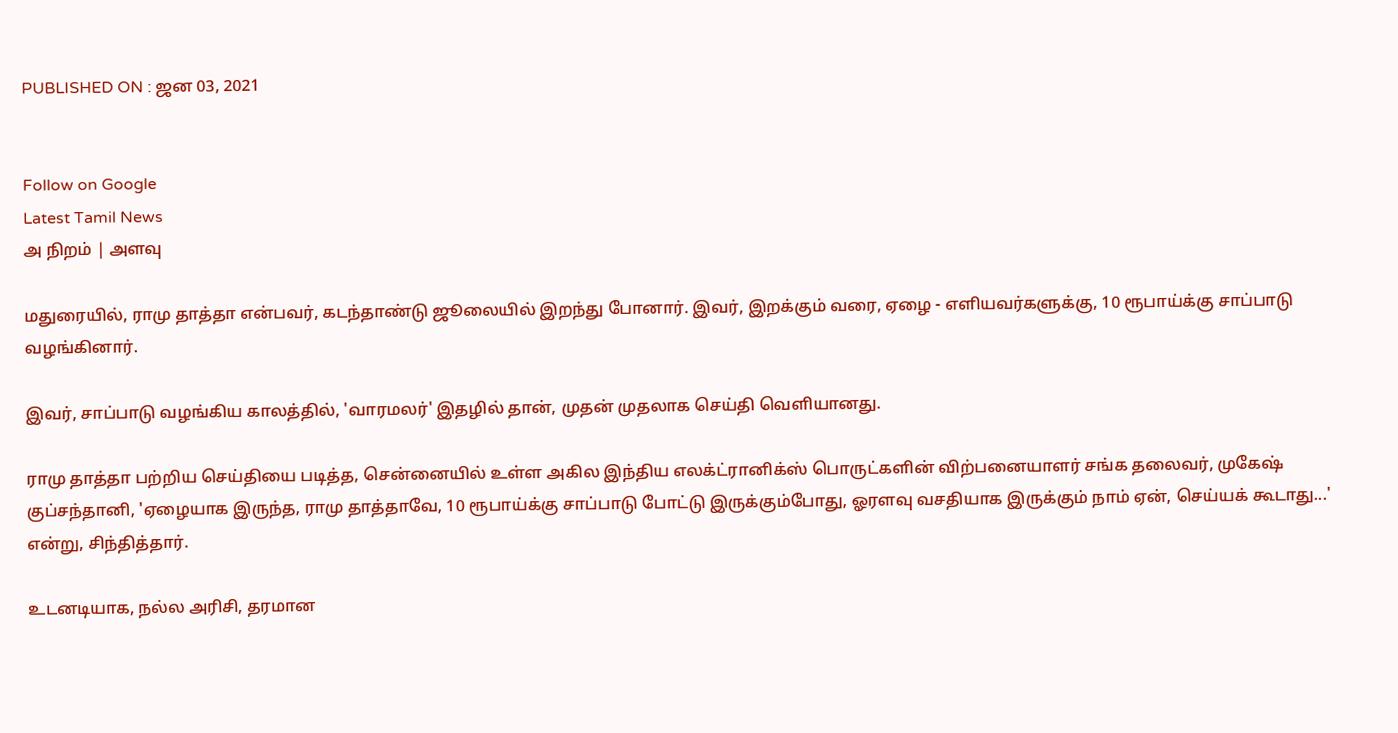PUBLISHED ON : ஜன 03, 2021


Follow on Google
Latest Tamil News
அ நிறம் | அளவு

மதுரையில், ராமு தாத்தா என்பவர், கடந்தாண்டு ஜூலையில் இறந்து போனார். இவர், இறக்கும் வரை, ஏழை - எளியவர்களுக்கு, 10 ரூபாய்க்கு சாப்பாடு வழங்கினார்.

இவர், சாப்பாடு வழங்கிய காலத்தில், 'வாரமலர்' இதழில் தான், முதன் முதலாக செய்தி வெளியானது.

ராமு தாத்தா பற்றிய செய்தியை படித்த, சென்னையில் உள்ள அகில இந்திய எலக்ட்ரானிக்ஸ் பொருட்களின் விற்பனையாளர் சங்க தலைவர், முகேஷ் குப்சந்தானி, 'ஏழையாக இருந்த, ராமு தாத்தாவே, 10 ரூபாய்க்கு சாப்பாடு போட்டு இருக்கும்போது, ஓரளவு வசதியாக இருக்கும் நாம் ஏன், செய்யக் கூடாது...' என்று, சிந்தித்தார்.

உடனடியாக, நல்ல அரிசி, தரமான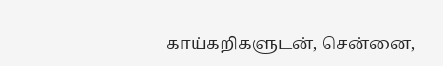காய்கறிகளுடன், சென்னை,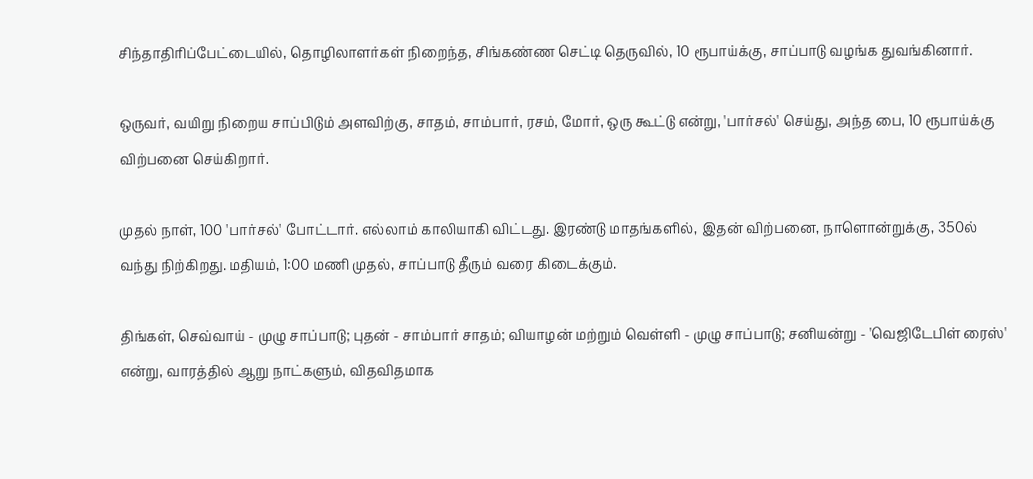சிந்தாதிரிப்பேட்டையில், தொழிலாளர்கள் நிறைந்த, சிங்கண்ண செட்டி தெருவில், 10 ரூபாய்க்கு, சாப்பாடு வழங்க துவங்கினார்.

ஒருவர், வயிறு நிறைய சாப்பிடும் அளவிற்கு, சாதம், சாம்பார், ரசம், மோர், ஒரு கூட்டு என்று, 'பார்சல்' செய்து, அந்த பை, 10 ரூபாய்க்கு விற்பனை செய்கிறார்.

முதல் நாள், 100 'பார்சல்' போட்டார். எல்லாம் காலியாகி விட்டது. இரண்டு மாதங்களில், இதன் விற்பனை, நாளொன்றுக்கு, 350ல் வந்து நிற்கிறது. மதியம், 1:00 மணி முதல், சாப்பாடு தீரும் வரை கிடைக்கும்.

திங்கள், செவ்வாய் - முழு சாப்பாடு; புதன் - சாம்பார் சாதம்; வியாழன் மற்றும் வெள்ளி - முழு சாப்பாடு; சனியன்று - 'வெஜிடேபிள் ரைஸ்' என்று, வாரத்தில் ஆறு நாட்களும், விதவிதமாக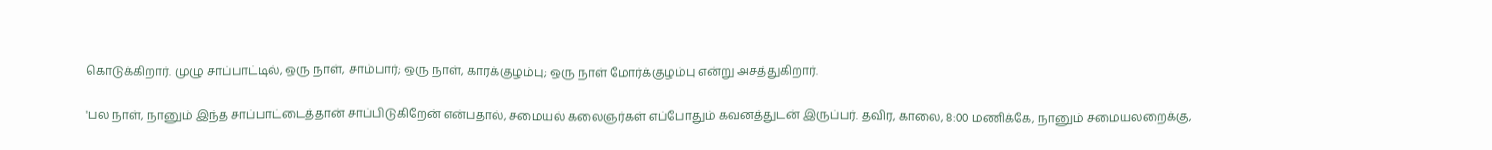கொடுக்கிறார். முழு சாப்பாட்டில், ஒரு நாள், சாம்பார்; ஒரு நாள், காரக்குழம்பு; ஒரு நாள் மோர்க்குழம்பு என்று அசத்துகிறார்.

'பல நாள், நானும் இந்த சாப்பாட்டைத்தான் சாப்பிடுகிறேன் என்பதால், சமையல் கலைஞர்கள் எப்போதும் கவனத்துடன் இருப்பர். தவிர, காலை, 8:00 மணிக்கே, நானும் சமையலறைக்கு,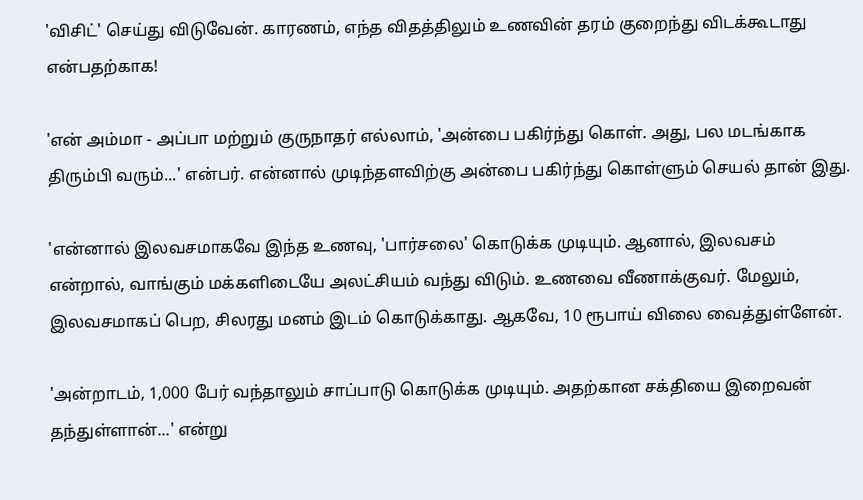'விசிட்' செய்து விடுவேன். காரணம், எந்த விதத்திலும் உணவின் தரம் குறைந்து விடக்கூடாது என்பதற்காக!

'என் அம்மா - அப்பா மற்றும் குருநாதர் எல்லாம், 'அன்பை பகிர்ந்து கொள். அது, பல மடங்காக திரும்பி வரும்...' என்பர். என்னால் முடிந்தளவிற்கு அன்பை பகிர்ந்து கொள்ளும் செயல் தான் இது.

'என்னால் இலவசமாகவே இந்த உணவு, 'பார்சலை' கொடுக்க முடியும். ஆனால், இலவசம் என்றால், வாங்கும் மக்களிடையே அலட்சியம் வந்து விடும். உணவை வீணாக்குவர். மேலும், இலவசமாகப் பெற, சிலரது மனம் இடம் கொடுக்காது. ஆகவே, 10 ரூபாய் விலை வைத்துள்ளேன்.

'அன்றாடம், 1,000 பேர் வந்தாலும் சாப்பாடு கொடுக்க முடியும். அதற்கான சக்தியை இறைவன் தந்துள்ளான்...' என்று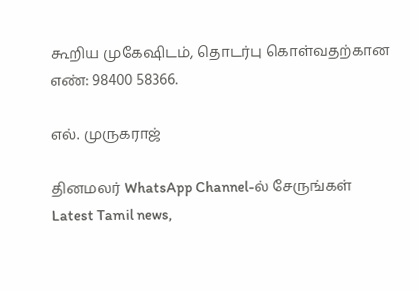கூறிய முகேஷிடம், தொடர்பு கொள்வதற்கான எண்: 98400 58366.

எல். முருகராஜ்

தினமலர் WhatsApp Channel-ல் சேருங்கள்
Latest Tamil news,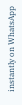instantly on WhatsApp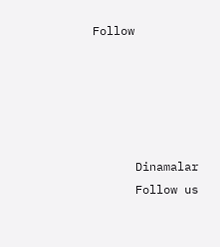Follow





      Dinamalar
      Follow us